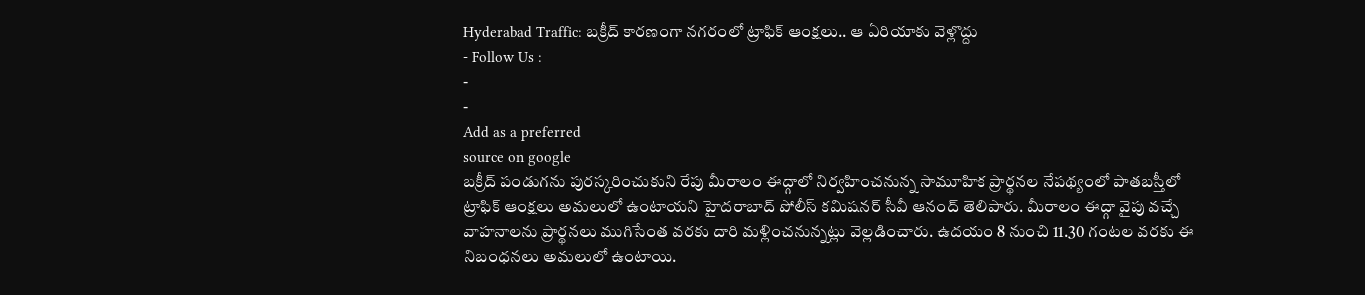Hyderabad Traffic: బక్రీద్ కారణంగా నగరంలో ట్రాఫిక్ ఆంక్షలు.. ఆ ఏరియాకు వెళ్లొద్దు
- Follow Us :
-
-
Add as a preferred
source on google
బక్రీద్ పండుగను పురస్కరించుకుని రేపు మీరాలం ఈద్గాలో నిర్వహించనున్న సామూహిక ప్రార్థనల నేపథ్యంలో పాతబస్తీలో ట్రాఫిక్ ఆంక్షలు అమలులో ఉంటాయని హైదరాబాద్ పోలీస్ కమిషనర్ సీవీ ఆనంద్ తెలిపారు. మీరాలం ఈద్గా వైపు వచ్చే వాహనాలను ప్రార్థనలు ముగిసేంత వరకు దారి మళ్లించనున్నట్లు వెల్లడించారు. ఉదయం 8 నుంచి 11.30 గంటల వరకు ఈ నిబంధనలు అమలులో ఉంటాయి.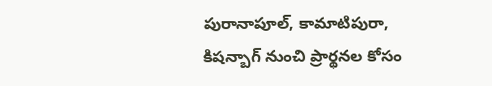పురానాపూల్, కామాటిపురా, కిషన్బాగ్ నుంచి ప్రార్థనల కోసం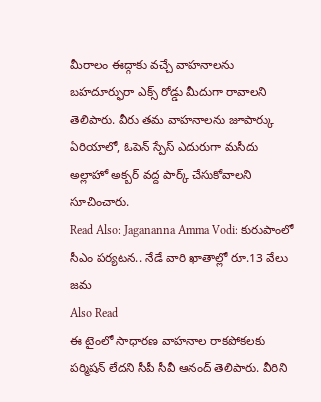మీరాలం ఈద్గాకు వచ్చే వాహనాలను బహదూర్ఫురా ఎక్స్ రోడ్డు మీదుగా రావాలని తెలిపారు. వీరు తమ వాహనాలను జూపార్కు ఏరియాలో, ఓపెన్ స్పేస్ ఎదురుగా మసీదు అల్లాహో అక్బర్ వద్ద పార్క్ చేసుకోవాలని సూచించారు.
Read Also: Jagananna Amma Vodi: కురుపాంలో సీఎం పర్యటన.. నేడే వారి ఖాతాల్లో రూ.13 వేలు జమ
Also Read
ఈ టైంలో సాధారణ వాహనాల రాకపోకలకు పర్మిషన్ లేదని సీపీ సీవీ ఆనంద్ తెలిపారు. వీరిని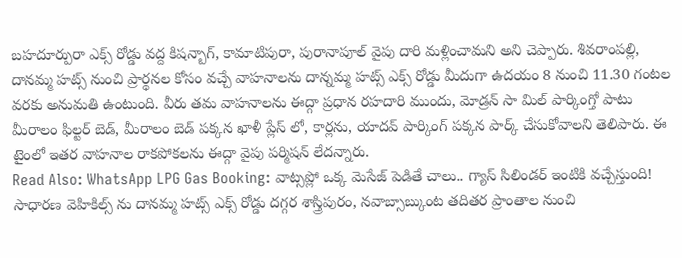బహదూర్పురా ఎక్స్ రోడ్డు వద్ద కిషన్బాగ్, కామాటిపురా, పురానాపూల్ వైపు దారి మళ్లించామని అని చెప్పారు. శివరాంపల్లి, దానమ్మ హట్స్ నుంచి ప్రార్థనల కోసం వచ్చే వాహనాలను దాన్నమ్మ హట్స్ ఎక్స్ రోడ్డు మీదుగా ఉదయం 8 నుంచి 11.30 గంటల వరకు అనుమతి ఉంటుంది. వీరు తమ వాహనాలను ఈద్గా ప్రధాన రహదారి ముందు, మోడ్రన్ సా మిల్ పార్కింగ్తో పాటు మీరాలం ఫిల్టర్ బెడ్, మీరాలం బెడ్ పక్కన ఖాళీ ప్లేస్ లో, కార్లను, యాదవ్ పార్కింగ్ పక్కన పార్క్ చేసుకోవాలని తెలిపారు. ఈ టైంలో ఇతర వాహనాల రాకపోకలను ఈద్గా వైపు పర్మిషన్ లేదన్నారు.
Read Also: WhatsApp LPG Gas Booking: వాట్సప్లో ఒక్క మెసేజ్ పెడితే చాలు.. గ్యాస్ సిలిండర్ ఇంటికి వచ్చేస్తుంది!
సాధారణ వెహికిల్స్ ను దానమ్మ హట్స్ ఎక్స్ రోడ్డు దగ్గర శాస్త్రిపురం, నవాబ్సాబ్కుంట తదితర ప్రాంతాల నుంచి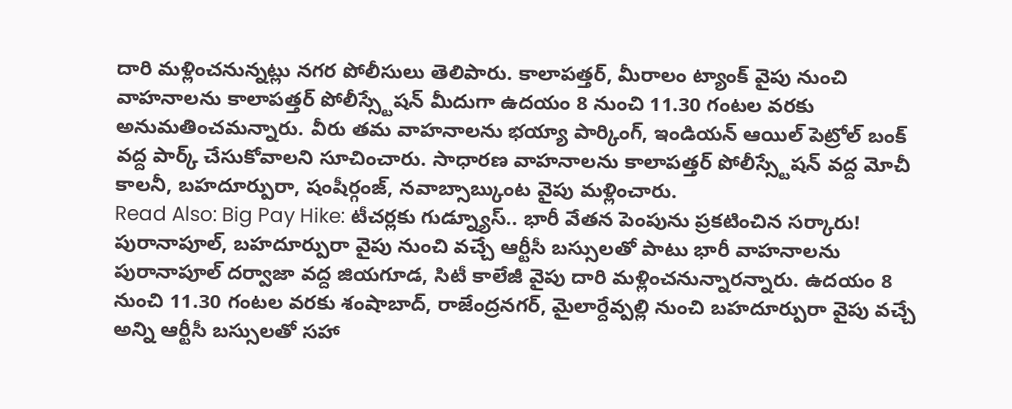దారి మళ్లించనున్నట్లు నగర పోలీసులు తెలిపారు. కాలాపత్తర్, మీరాలం ట్యాంక్ వైపు నుంచి వాహనాలను కాలాపత్తర్ పోలీస్స్టేషన్ మీదుగా ఉదయం 8 నుంచి 11.30 గంటల వరకు అనుమతించమన్నారు. వీరు తమ వాహనాలను భయ్యా పార్కింగ్, ఇండియన్ ఆయిల్ పెట్రోల్ బంక్ వద్ద పార్క్ చేసుకోవాలని సూచించారు. సాధారణ వాహనాలను కాలాపత్తర్ పోలీస్స్టేషన్ వద్ద మోచీ కాలనీ, బహదూర్పురా, షంషీర్గంజ్, నవాబ్సాబ్కుంట వైపు మళ్లించారు.
Read Also: Big Pay Hike: టీచర్లకు గుడ్న్యూస్.. భారీ వేతన పెంపును ప్రకటించిన సర్కారు!
పురానాపూల్, బహదూర్పురా వైపు నుంచి వచ్చే ఆర్టీసీ బస్సులతో పాటు భారీ వాహనాలను పురానాపూల్ దర్వాజా వద్ద జియగూడ, సిటీ కాలేజీ వైపు దారి మళ్లించనున్నారన్నారు. ఉదయం 8 నుంచి 11.30 గంటల వరకు శంషాబాద్, రాజేంద్రనగర్, మైలార్దేవ్పల్లి నుంచి బహదూర్పురా వైపు వచ్చే అన్ని ఆర్టీసీ బస్సులతో సహా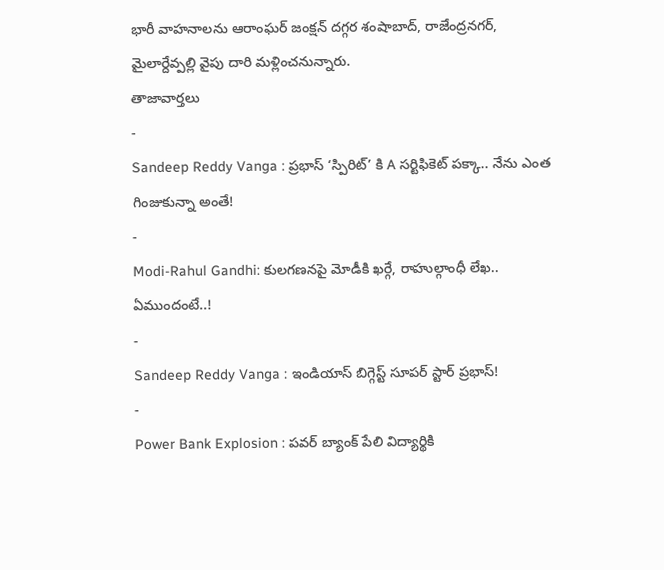భారీ వాహనాలను ఆరాంఘర్ జంక్షన్ దగ్గర శంషాబాద్, రాజేంద్రనగర్, మైలార్దేవ్పల్లి వైపు దారి మళ్లించనున్నారు.
తాజావార్తలు
-
Sandeep Reddy Vanga : ప్రభాస్ ‘స్పిరిట్’ కి A సర్టిఫికెట్ పక్కా.. నేను ఎంత గింజుకున్నా అంతే!
-
Modi-Rahul Gandhi: కులగణనపై మోడీకి ఖర్గే, రాహుల్గాంధీ లేఖ.. ఏముందంటే..!
-
Sandeep Reddy Vanga : ఇండియాస్ బిగ్గెస్ట్ సూపర్ స్టార్ ప్రభాస్!
-
Power Bank Explosion : పవర్ బ్యాంక్ పేలి విద్యార్థికి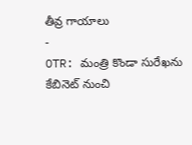తీవ్ర గాయాలు
-
OTR: మంత్రి కొండా సురేఖను కేబినెట్ నుంచి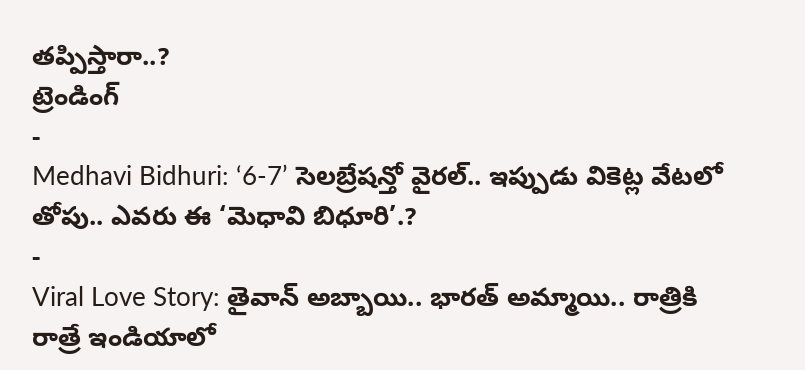తప్పిస్తారా..?
ట్రెండింగ్
-
Medhavi Bidhuri: ‘6-7’ సెలబ్రేషన్తో వైరల్.. ఇప్పుడు వికెట్ల వేటలో తోపు.. ఎవరు ఈ ‘మెధావి బిధూరి’.?
-
Viral Love Story: తైవాన్ అబ్బాయి.. భారత్ అమ్మాయి.. రాత్రికి రాత్రే ఇండియాలో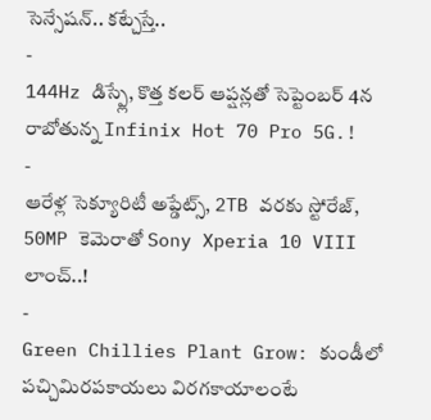సెన్సేషన్.. కట్చేస్తే..
-
144Hz డిస్ప్లే, కొత్త కలర్ ఆప్షన్లతో సెప్టెంబర్ 4న రాబోతున్న Infinix Hot 70 Pro 5G.!
-
ఆరేళ్ల సెక్యూరిటీ అప్డేట్స్, 2TB వరకు స్టోరేజ్, 50MP కెమెరాతో Sony Xperia 10 VIII లాంచ్..!
-
Green Chillies Plant Grow: కుండీలో పచ్చిమిరపకాయలు విరగకాయాలంటే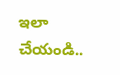ఇలా చేయండి..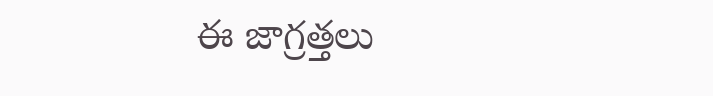ఈ జాగ్రత్తలు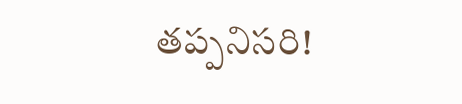తప్పనిసరి!